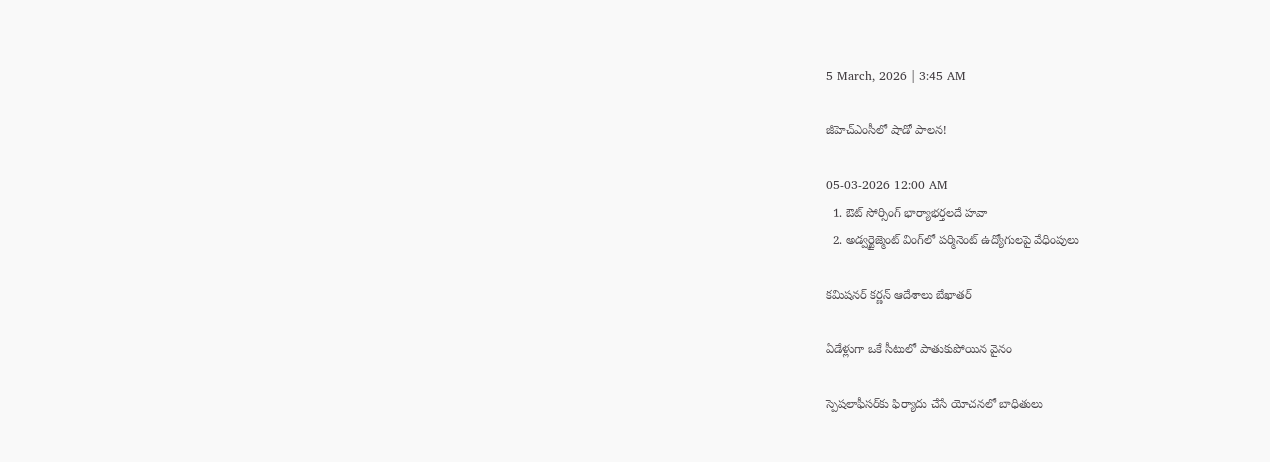5 March, 2026 | 3:45 AM

జీహెచ్‌ఎంసీలో షాడో పాలన!

05-03-2026 12:00 AM
  1. ఔట్ సోర్సింగ్ భార్యాభర్తలదే హవా
  2. అడ్వర్టైజ్మెంట్ వింగ్‌లో పర్మినెంట్ ఉద్యోగులపై వేధింపులు

కమిషనర్ కర్ణన్ ఆదేశాలు బేఖాతర్

ఏడేళ్లుగా ఒకే సీటులో పాతుకుపోయిన వైనం

స్పెషలాఫీసర్‌కు ఫిర్యాదు చేసే యోచనలో బాధితులు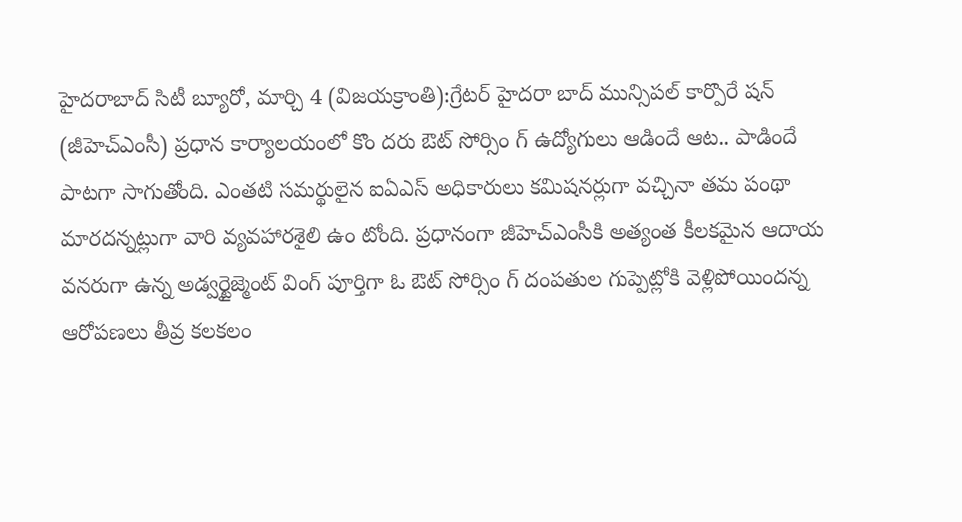హైదరాబాద్ సిటీ బ్యూరో, మార్చి 4 (విజయక్రాంతి):గ్రేటర్ హైదరా బాద్ మున్సిపల్ కార్పొరే షన్ (జీహెచ్‌ఎంసీ) ప్రధాన కార్యాలయంలో కొం దరు ఔట్ సోర్సిం గ్ ఉద్యోగులు ఆడిందే ఆట.. పాడిందే పాటగా సాగుతోంది. ఎంతటి సమర్థులైన ఐఏఎస్ అధికారులు కమిషనర్లుగా వచ్చినా తమ పంథా మారదన్నట్లుగా వారి వ్యవహారశైలి ఉం టోంది. ప్రధానంగా జీహెచ్‌ఎంసీకి అత్యంత కీలకమైన ఆదాయ వనరుగా ఉన్న అడ్వర్టైజ్మెంట్ వింగ్ పూర్తిగా ఓ ఔట్ సోర్సిం గ్ దంపతుల గుప్పెట్లోకి వెళ్లిపోయిందన్న ఆరోపణలు తీవ్ర కలకలం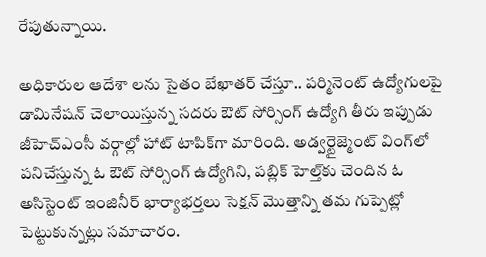రేపుతున్నాయి.

అధికారుల ఆదేశా లను సైతం బేఖాతర్ చేస్తూ.. పర్మినెంట్ ఉద్యోగులపై డామినేషన్ చెలాయిస్తున్న సదరు ఔట్ సోర్సింగ్ ఉద్యోగి తీరు ఇప్పుడు జీహెచ్‌ఎంసీ వర్గాల్లో హాట్ టాపిక్‌గా మారింది. అడ్వర్టైజ్మెంట్ వింగ్‌లో పనిచేస్తున్న ఓ ఔట్ సోర్సింగ్ ఉద్యోగిని, పబ్లిక్ హెల్త్‌కు చెందిన ఓ అసిస్టెంట్ ఇంజినీర్ భార్యాభర్తలు సెక్షన్ మొత్తాన్ని తమ గుప్పెట్లో పెట్టుకున్నట్లు సమాచారం.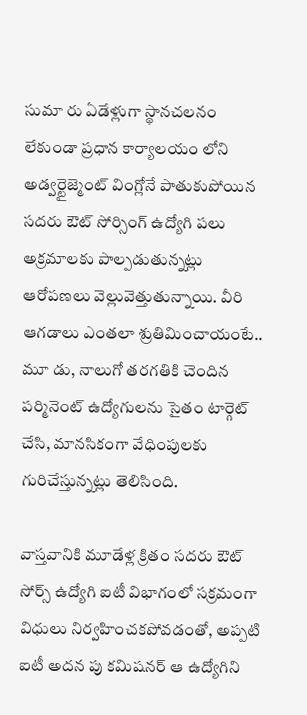సుమా రు ఏడేళ్లుగా స్థానచలనం లేకుండా ప్రధాన కార్యాలయం లోని అడ్వర్టైజ్మెంట్ వింగ్లోనే పాతుకుపోయిన సదరు ఔట్ సోర్సింగ్ ఉద్యోగి పలు అక్రమాలకు పాల్పడుతున్నట్లు ఆరోపణలు వెల్లువెత్తుతున్నాయి. వీరి ఆగడాలు ఎంతలా శ్రుతిమించాయంటే.. మూ డు, నాలుగో తరగతికి చెందిన పర్మినెంట్ ఉద్యోగులను సైతం టార్గెట్ చేసి, మానసికంగా వేధింపులకు గురిచేస్తున్నట్లు తెలిసింది.

వాస్తవానికి మూడేళ్ల క్రితం సదరు ఔట్ సోర్స్ ఉద్యోగి ఐటీ విభాగంలో సక్రమంగా విధులు నిర్వహించకపోవడంతో, అప్పటి ఐటీ అదన పు కమిషనర్ ఆ ఉద్యోగిని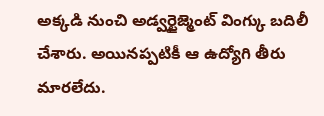అక్కడి నుంచి అడ్వర్టైజ్మెంట్ వింగ్కు బదిలీ చేశారు. అయినప్పటికీ ఆ ఉద్యోగి తీరు మారలేదు.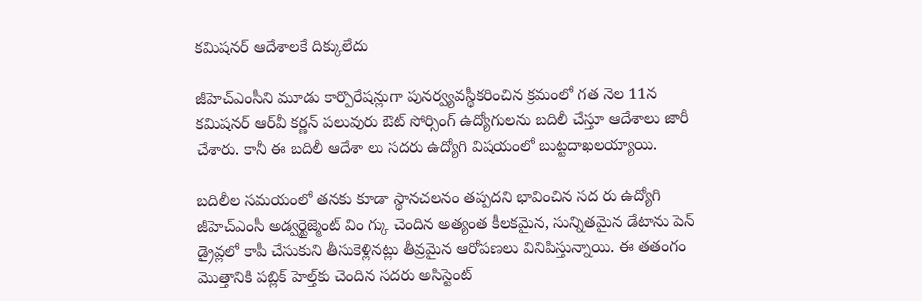కమిషనర్ ఆదేశాలకే దిక్కులేదు

జీహెచ్‌ఎంసీని మూడు కార్పొరేషన్లుగా పునర్వ్యవస్థీకరించిన క్రమంలో గత నెల 11న కమిషనర్ ఆర్‌వీ కర్ణన్ పలువురు ఔట్ సోర్సింగ్ ఉద్యోగులను బదిలీ చేస్తూ ఆదేశాలు జారీ చేశారు. కానీ ఈ బదిలీ ఆదేశా లు సదరు ఉద్యోగి విషయంలో బుట్టదాఖలయ్యాయి.

బదిలీల సమయంలో తనకు కూడా స్థానచలనం తప్పదని భావించిన సద రు ఉద్యోగి జీహెచ్‌ఎంసీ అడ్వర్టైజ్మెంట్ విం గ్కు చెందిన అత్యంత కీలకమైన, సున్నితమైన డేటాను పెన్ డ్రైవ్లలో కాపీ చేసుకుని తీసుకెళ్లినట్లు తీవ్రమైన ఆరోపణలు వినిపిస్తున్నాయి. ఈ తతంగం మొత్తానికి పబ్లిక్ హెల్త్‌కు చెందిన సదరు అసిస్టెంట్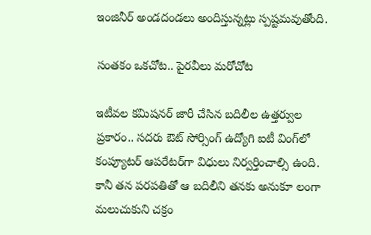ఇంజినీర్ అండదండలు అందిస్తున్నట్లు స్పష్టమవుతోంది.

సంతకం ఒకచోట.. పైరవీలు మరోచోట

ఇటీవల కమిషనర్ జారీ చేసిన బదిలీల ఉత్తర్వుల ప్రకారం.. సదరు ఔట్ సోర్సింగ్ ఉద్యోగి ఐటీ వింగ్‌లో కంప్యూటర్ ఆపరేటర్‌గా విధులు నిర్వర్తించాల్సి ఉంది. కానీ తన పరపతితో ఆ బదిలీని తనకు అనుకూ లంగా మలుచుకుని చక్రం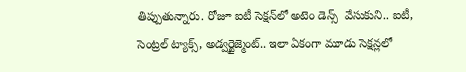తిప్పుతున్నారు. రోజూ ఐటీ సెక్షన్‌లో అటెం డెన్స్  వేసుకుని.. ఐటీ, సెంట్రల్ ట్యాక్స్, అడ్వర్టైజ్మెంట్.. ఇలా ఏకంగా మూడు సెక్షన్లలో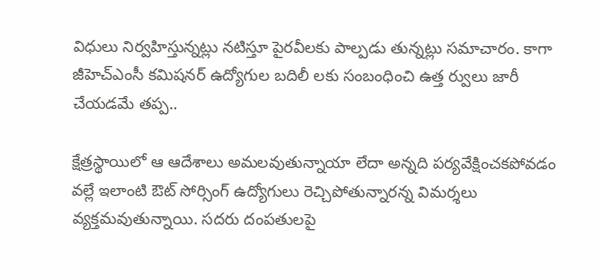విధులు నిర్వహిస్తున్నట్లు నటిస్తూ పైరవీలకు పాల్పడు తున్నట్లు సమాచారం. కాగా జీహెచ్‌ఎంసీ కమిషనర్ ఉద్యోగుల బదిలీ లకు సంబంధించి ఉత్త ర్వులు జారీ చేయడమే తప్ప..

క్షేత్రస్థాయిలో ఆ ఆదేశాలు అమలవుతున్నాయా లేదా అన్నది పర్యవేక్షించకపోవడం వల్లే ఇలాంటి ఔట్ సోర్సింగ్ ఉద్యోగులు రెచ్చిపోతున్నారన్న విమర్శలు వ్యక్తమవుతున్నాయి. సదరు దంపతులపై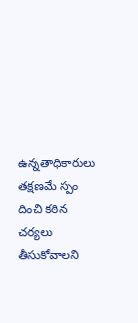ఉన్నతాధికారులు తక్షణమే స్పం దించి కఠిన చర్యలు తీసుకోవాలని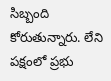సిబ్బంది కోరుతున్నారు. లేని పక్షంలో ప్రభు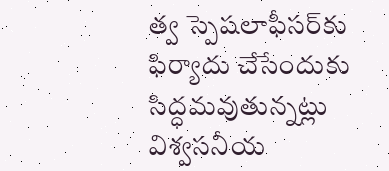త్వ స్పెషలాఫీసర్‌కు ఫిర్యాదు చేసేందుకు సిద్ధమవుతున్నట్లు విశ్వసనీయ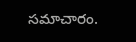సమాచారం.